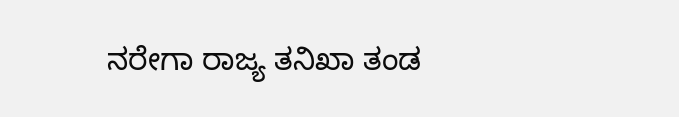ನರೇಗಾ ರಾಜ್ಯ ತನಿಖಾ ತಂಡ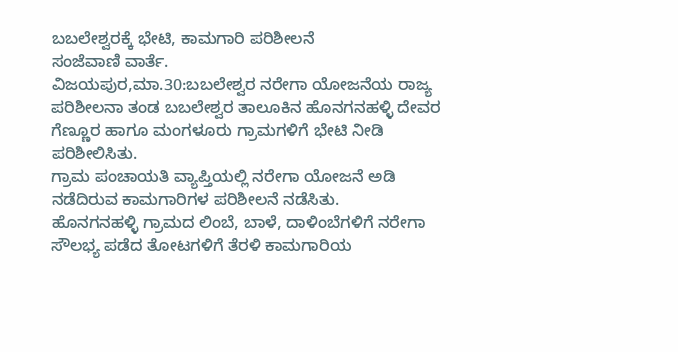ಬಬಲೇಶ್ವರಕ್ಕೆ ಭೇಟಿ, ಕಾಮಗಾರಿ ಪರಿಶೀಲನೆ
ಸಂಜೆವಾಣಿ ವಾರ್ತೆ.
ವಿಜಯಪುರ,ಮಾ.30:ಬಬಲೇಶ್ವರ ನರೇಗಾ ಯೋಜನೆಯ ರಾಜ್ಯ ಪರಿಶೀಲನಾ ತಂಡ ಬಬಲೇಶ್ವರ ತಾಲೂಕಿನ ಹೊನಗನಹಳ್ಳಿ ದೇವರ ಗೆಣ್ಣೂರ ಹಾಗೂ ಮಂಗಳೂರು ಗ್ರಾಮಗಳಿಗೆ ಭೇಟಿ ನೀಡಿ ಪರಿಶೀಲಿಸಿತು.
ಗ್ರಾಮ ಪಂಚಾಯತಿ ವ್ಯಾಪ್ತಿಯಲ್ಲಿ ನರೇಗಾ ಯೋಜನೆ ಅಡಿ ನಡೆದಿರುವ ಕಾಮಗಾರಿಗಳ ಪರಿಶೀಲನೆ ನಡೆಸಿತು.
ಹೊನಗನಹಳ್ಳಿ ಗ್ರಾಮದ ಲಿಂಬೆ, ಬಾಳೆ, ದಾಳಿಂಬೆಗಳಿಗೆ ನರೇಗಾ ಸೌಲಭ್ಯ ಪಡೆದ ತೋಟಗಳಿಗೆ ತೆರಳಿ ಕಾಮಗಾರಿಯ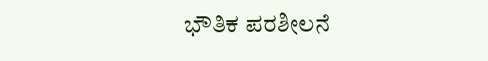ಭೌತಿಕ ಪರಶೀಲನೆ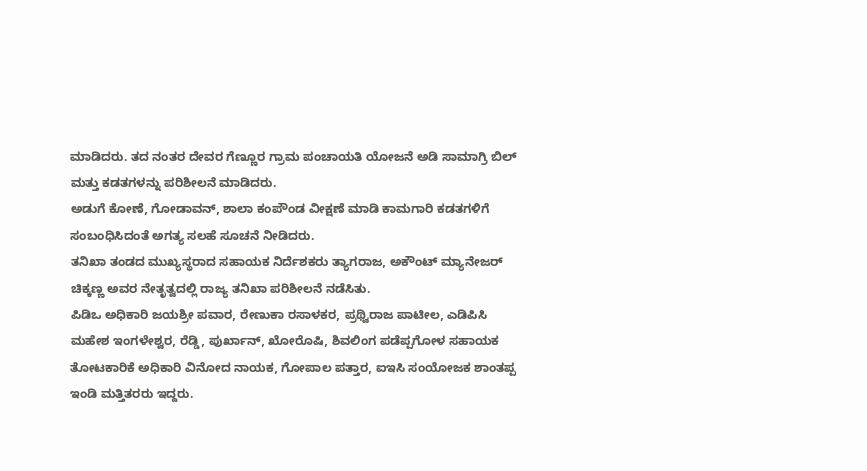ಮಾಡಿದರು. ತದ ನಂತರ ದೇವರ ಗೆಣ್ಣೂರ ಗ್ರಾಮ ಪಂಚಾಯತಿ ಯೋಜನೆ ಅಡಿ ಸಾಮಾಗ್ರಿ ಬಿಲ್ ಮತ್ತು ಕಡತಗಳನ್ನು ಪರಿಶೀಲನೆ ಮಾಡಿದರು.
ಅಡುಗೆ ಕೋಣೆ, ಗೋಡಾವನ್, ಶಾಲಾ ಕಂಪೌಂಡ ವೀಕ್ಷಣೆ ಮಾಡಿ ಕಾಮಗಾರಿ ಕಡತಗಳಿಗೆ ಸಂಬಂಧಿಸಿದಂತೆ ಅಗತ್ಯ ಸಲಹೆ ಸೂಚನೆ ನೀಡಿದರು.
ತನಿಖಾ ತಂಡದ ಮುಖ್ಯಸ್ಥರಾದ ಸಹಾಯಕ ನಿರ್ದೆಶಕರು ತ್ಯಾಗರಾಜ, ಅಕೌಂಟ್ ಮ್ಯಾನೇಜರ್ ಚಿಕ್ಕಣ್ಣ ಅವರ ನೇತೃತ್ವದಲ್ಲಿ ರಾಜ್ಯ ತನಿಖಾ ಪರಿಶೀಲನೆ ನಡೆಸಿತು.
ಪಿಡಿಒ ಅಧಿಕಾರಿ ಜಯಶ್ರೀ ಪವಾರ, ರೇಣುಕಾ ರಸಾಳಕರ, ಪ್ರಥ್ವಿರಾಜ ಪಾಟೀಲ, ಎಡಿಪಿಸಿ ಮಹೇಶ ಇಂಗಳೇಶ್ವರ, ರೆಡ್ಡಿ, ಪುರ್ಖಾನ್, ಖೋರೊಷಿ, ಶಿವಲಿಂಗ ಪಡೆಪ್ಪಗೋಳ ಸಹಾಯಕ ತೋಟಕಾರಿಕೆ ಅಧಿಕಾರಿ ವಿನೋದ ನಾಯಕ, ಗೋಪಾಲ ಪತ್ತಾರ, ಐಇಸಿ ಸಂಯೋಜಕ ಶಾಂತಪ್ಪ ಇಂಡಿ ಮತ್ತಿತರರು ಇದ್ದರು.